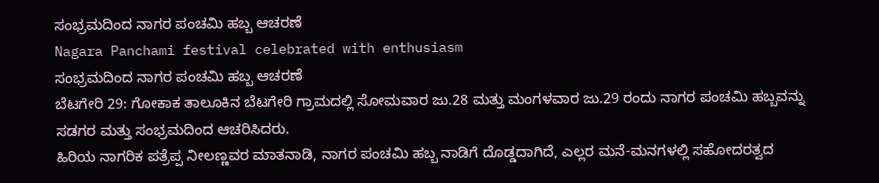ಸಂಭ್ರಮದಿಂದ ನಾಗರ ಪಂಚಮಿ ಹಬ್ಬ ಆಚರಣೆ
Nagara Panchami festival celebrated with enthusiasm
ಸಂಭ್ರಮದಿಂದ ನಾಗರ ಪಂಚಮಿ ಹಬ್ಬ ಆಚರಣೆ
ಬೆಟಗೇರಿ 29: ಗೋಕಾಕ ತಾಲೂಕಿನ ಬೆಟಗೇರಿ ಗ್ರಾಮದಲ್ಲಿ ಸೋಮವಾರ ಜು.28 ಮತ್ತು ಮಂಗಳವಾರ ಜು.29 ರಂದು ನಾಗರ ಪಂಚಮಿ ಹಬ್ಬವನ್ನು ಸಡಗರ ಮತ್ತು ಸಂಭ್ರಮದಿಂದ ಆಚರಿಸಿದರು.
ಹಿರಿಯ ನಾಗರಿಕ ಪತ್ರೆಪ್ಪ ನೀಲಣ್ಣವರ ಮಾತನಾಡಿ, ನಾಗರ ಪಂಚಮಿ ಹಬ್ಬ ನಾಡಿಗೆ ದೊಡ್ಡದಾಗಿದೆ, ಎಲ್ಲರ ಮನೆ-ಮನಗಳಲ್ಲಿ ಸಹೋದರತ್ವದ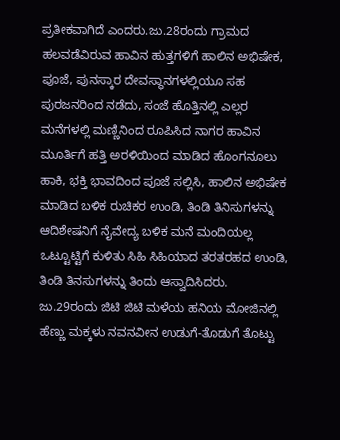ಪ್ರತೀಕವಾಗಿದೆ ಎಂದರು.ಜು.28ರಂದು ಗ್ರಾಮದ ಹಲವಡೆವಿರುವ ಹಾವಿನ ಹುತ್ತಗಳಿಗೆ ಹಾಲಿನ ಅಭಿಷೇಕ, ಪೂಜೆ, ಪುನಸ್ಕಾರ ದೇವಸ್ಥಾನಗಳಲ್ಲಿಯೂ ಸಹ ಪುರಜನರಿಂದ ನಡೆದು, ಸಂಜೆ ಹೊತ್ತಿನಲ್ಲಿ ಎಲ್ಲರ ಮನೆಗಳಲ್ಲಿ ಮಣ್ಣಿನಿಂದ ರೂಪಿಸಿದ ನಾಗರ ಹಾವಿನ ಮೂರ್ತಿಗೆ ಹತ್ತಿ ಅರಳಿಯಿಂದ ಮಾಡಿದ ಹೊಂಗನೂಲು ಹಾಕಿ, ಭಕ್ತಿ ಭಾವದಿಂದ ಪೂಜೆ ಸಲ್ಲಿಸಿ, ಹಾಲಿನ ಅಭಿಷೇಕ ಮಾಡಿದ ಬಳಿಕ ರುಚಿಕರ ಉಂಡಿ, ತಿಂಡಿ ತಿನಿಸುಗಳನ್ನು ಆದಿಶೇಷನಿಗೆ ನೈವೇದ್ಯ ಬಳಿಕ ಮನೆ ಮಂದಿಯಲ್ಲ ಒಟ್ಟೂಟ್ಟಿಗೆ ಕುಳಿತು ಸಿಹಿ ಸಿಹಿಯಾದ ತರತರಹದ ಉಂಡಿ, ತಿಂಡಿ ತಿನಸುಗಳನ್ನು ತಿಂದು ಆಸ್ವಾದಿಸಿದರು.
ಜು.29ರಂದು ಜಿಟಿ ಜಿಟಿ ಮಳೆಯ ಹನಿಯ ಮೋಜಿನಲ್ಲಿ ಹೆಣ್ಣು ಮಕ್ಕಳು ನವನವೀನ ಉಡುಗೆ-ತೊಡುಗೆ ತೊಟ್ಟು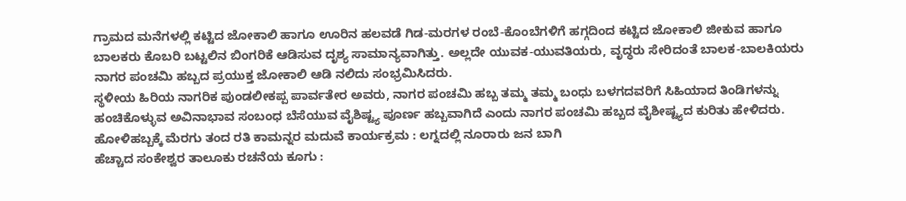ಗ್ರಾಮದ ಮನೆಗಳಲ್ಲಿ ಕಟ್ಟಿದ ಜೋಕಾಲಿ ಹಾಗೂ ಊರಿನ ಹಲವಡೆ ಗಿಡ-ಮರಗಳ ರಂಬೆ-ಕೊಂಬೆಗಳಿಗೆ ಹಗ್ಗದಿಂದ ಕಟ್ಟಿದ ಜೋಕಾಲಿ ಜೀಕುವ ಹಾಗೂ ಬಾಲಕರು ಕೊಬರಿ ಬಟ್ಟಲಿನ ಬಿಂಗರಿಕೆ ಆಡಿಸುವ ದೃಶ್ಯ ಸಾಮಾನ್ಯವಾಗಿತ್ತು. ಅಲ್ಲದೇ ಯುವಕ-ಯುವತಿಯರು, ವೃದ್ಧರು ಸೇರಿದಂತೆ ಬಾಲಕ-ಬಾಲಕಿಯರು ನಾಗರ ಪಂಚಮಿ ಹಬ್ಬದ ಪ್ರಯುಕ್ತ ಜೋಕಾಲಿ ಆಡಿ ನಲಿದು ಸಂಭ್ರಮಿಸಿದರು.
ಸ್ಥಳೀಯ ಹಿರಿಯ ನಾಗರಿಕ ಪುಂಡಲೀಕಪ್ಪ ಪಾರ್ವತೇರ ಅವರು, ನಾಗರ ಪಂಚಮಿ ಹಬ್ಬ ತಮ್ಮ ತಮ್ಮ ಬಂಧು ಬಳಗದವರಿಗೆ ಸಿಹಿಯಾದ ತಿಂಡಿಗಳನ್ನು ಹಂಚಿಕೊಳ್ಳುವ ಅವಿನಾಭಾವ ಸಂಬಂಧ ಬೆಸೆಯುವ ವೈಶಿಷ್ಟ್ಯ ಪೂರ್ಣ ಹಬ್ಬವಾಗಿದೆ ಎಂದು ನಾಗರ ಪಂಚಮಿ ಹಬ್ಬದ ವೈಶೀಷ್ಟ್ಯದ ಕುರಿತು ಹೇಳಿದರು.
ಹೋಳಿಹಬ್ಬಕ್ಕೆ ಮೆರಗು ತಂದ ರತಿ ಕಾಮನ್ನರ ಮದುವೆ ಕಾರ್ಯಕ್ರಮ : ಲಗ್ನದಲ್ಲಿ ನೂರಾರು ಜನ ಬಾಗಿ
ಹೆಚ್ಚಾದ ಸಂಕೇಶ್ವರ ತಾಲೂಕು ರಚನೆಯ ಕೂಗು :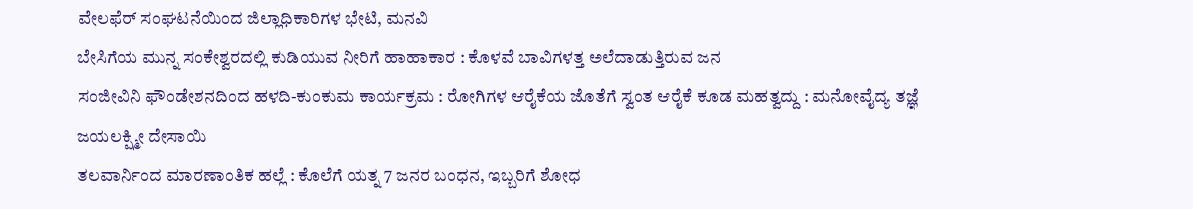ವೇಲಫೆರ್ ಸಂಘಟನೆಯಿಂದ ಜಿಲ್ಲಾಧಿಕಾರಿಗಳ ಭೇಟಿ, ಮನವಿ
ಬೇಸಿಗೆಯ ಮುನ್ನ ಸಂಕೇಶ್ವರದಲ್ಲಿ ಕುಡಿಯುವ ನೀರಿಗೆ ಹಾಹಾಕಾರ : ಕೊಳವೆ ಬಾವಿಗಳತ್ತ ಅಲೆದಾಡುತ್ತಿರುವ ಜನ
ಸಂಜೀವಿನಿ ಫೌಂಡೇಶನದಿಂದ ಹಳದಿ-ಕುಂಕುಮ ಕಾರ್ಯಕ್ರಮ : ರೋಗಿಗಳ ಆರೈಕೆಯ ಜೊತೆಗೆ ಸ್ವಂತ ಆರೈಕೆ ಕೂಡ ಮಹತ್ವದ್ದು : ಮನೋವೈದ್ಯ ತಜ್ಞೆ ಜಯಲಕ್ಷ್ಮೀ ದೇಸಾಯಿ
ತಲವಾರ್ನಿಂದ ಮಾರಣಾಂತಿಕ ಹಲ್ಲೆ : ಕೊಲೆಗೆ ಯತ್ನ 7 ಜನರ ಬಂಧನ, ಇಬ್ಬರಿಗೆ ಶೋಧ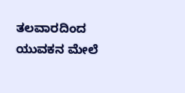ತಲವಾರದಿಂದ ಯುವಕನ ಮೇಲೆ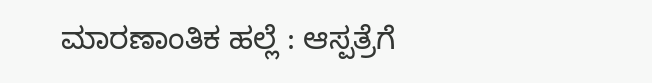ಮಾರಣಾಂತಿಕ ಹಲ್ಲೆ : ಆಸ್ಪತ್ರೆಗೆ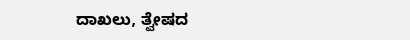ದಾಖಲು, ತ್ವೇಷದ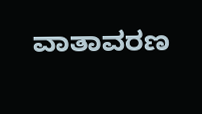ವಾತಾವರಣ